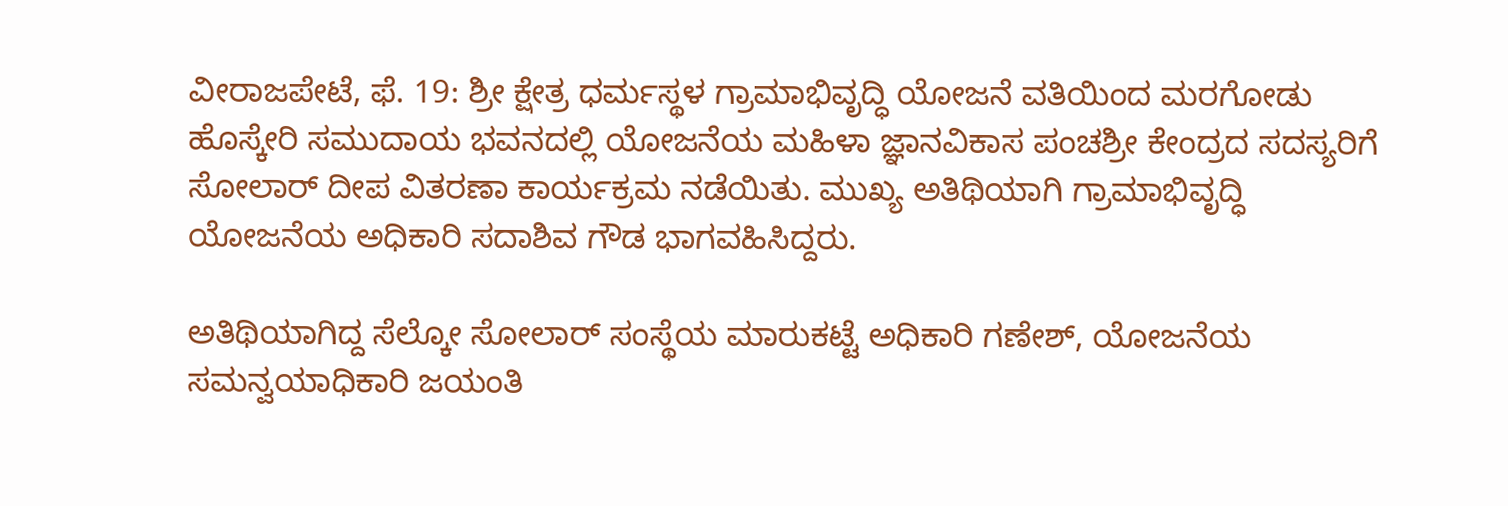ವೀರಾಜಪೇಟೆ, ಫೆ. 19: ಶ್ರೀ ಕ್ಷೇತ್ರ ಧರ್ಮಸ್ಥಳ ಗ್ರಾಮಾಭಿವೃದ್ಧಿ ಯೋಜನೆ ವತಿಯಿಂದ ಮರಗೋಡು ಹೊಸ್ಕೇರಿ ಸಮುದಾಯ ಭವನದಲ್ಲಿ ಯೋಜನೆಯ ಮಹಿಳಾ ಜ್ಞಾನವಿಕಾಸ ಪಂಚಶ್ರೀ ಕೇಂದ್ರದ ಸದಸ್ಯರಿಗೆ ಸೋಲಾರ್ ದೀಪ ವಿತರಣಾ ಕಾರ್ಯಕ್ರಮ ನಡೆಯಿತು. ಮುಖ್ಯ ಅತಿಥಿಯಾಗಿ ಗ್ರಾಮಾಭಿವೃದ್ಧಿ ಯೋಜನೆಯ ಅಧಿಕಾರಿ ಸದಾಶಿವ ಗೌಡ ಭಾಗವಹಿಸಿದ್ದರು.

ಅತಿಥಿಯಾಗಿದ್ದ ಸೆಲ್ಕೋ ಸೋಲಾರ್ ಸಂಸ್ಥೆಯ ಮಾರುಕಟ್ಟೆ ಅಧಿಕಾರಿ ಗಣೇಶ್, ಯೋಜನೆಯ ಸಮನ್ವಯಾಧಿಕಾರಿ ಜಯಂತಿ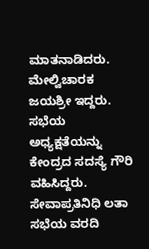ಮಾತನಾಡಿದರು. ಮೇಲ್ವಿಚಾರಕ ಜಯಶ್ರೀ ಇದ್ದರು. ಸಭೆಯ ಅಧ್ಯಕ್ಷತೆಯನ್ನು ಕೇಂದ್ರದ ಸದಸ್ಯೆ ಗೌರಿ ವಹಿಸಿದ್ದರು. ಸೇವಾಪ್ರತಿನಿಧಿ ಲತಾ ಸಭೆಯ ವರದಿ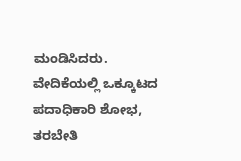ಮಂಡಿಸಿದರು. ವೇದಿಕೆಯಲ್ಲಿ ಒಕ್ಕೂಟದ ಪದಾಧಿಕಾರಿ ಶೋಭ, ತರಬೇತಿ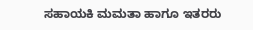ಸಹಾಯಕಿ ಮಮತಾ ಹಾಗೂ ಇತರರು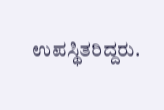ಉಪಸ್ಥಿತರಿದ್ದರು.